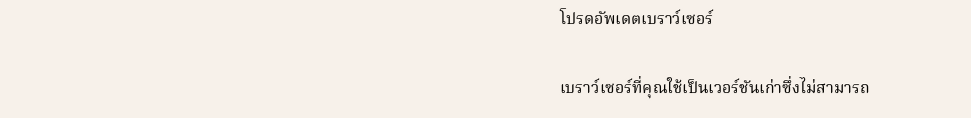โปรดอัพเดตเบราว์เซอร์

เบราว์เซอร์ที่คุณใช้เป็นเวอร์ชันเก่าซึ่งไม่สามารถ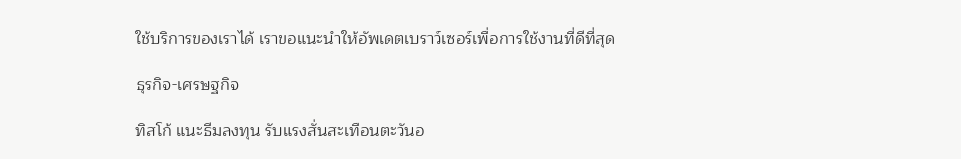ใช้บริการของเราได้ เราขอแนะนำให้อัพเดตเบราว์เซอร์เพื่อการใช้งานที่ดีที่สุด

ธุรกิจ-เศรษฐกิจ

ทิสโก้ แนะธีมลงทุน รับแรงสั่นสะเทือนตะวันอ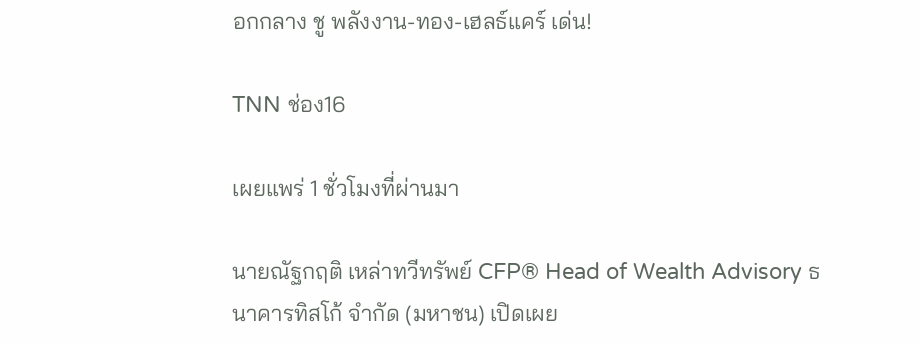อกกลาง ชู พลังงาน-ทอง-เฮลธ์แคร์ เด่น!

TNN ช่อง16

เผยแพร่ 1 ชั่วโมงที่ผ่านมา

นายณัฐกฤติ เหล่าทวีทรัพย์ CFP® Head of Wealth Advisory ธนาคารทิสโก้ จำกัด (มหาชน) เปิดเผย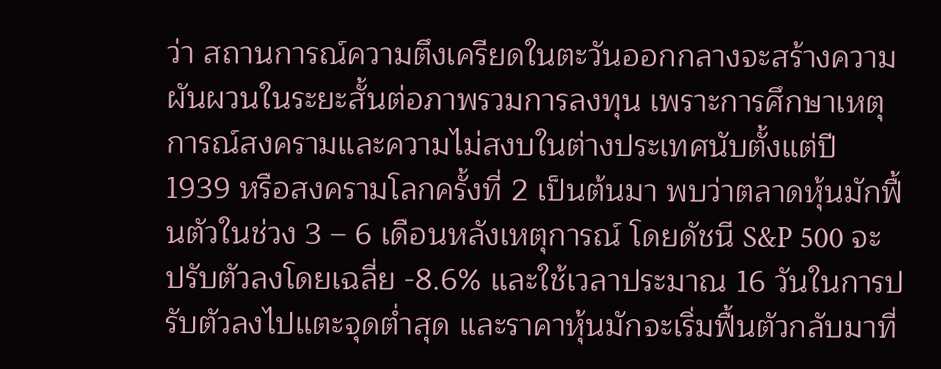ว่า สถานการณ์ความตึงเครียดในตะวันออกกลางจะสร้างความผันผวนในระยะสั้นต่อภาพรวมการลงทุน เพราะการศึกษาเหตุการณ์สงครามและความไม่สงบในต่างประเทศนับตั้งแต่ปี 1939 หรือสงครามโลกครั้งที่ 2 เป็นต้นมา พบว่าตลาดหุ้นมักฟื้นตัวในช่วง 3 – 6 เดือนหลังเหตุการณ์ โดยดัชนี S&P 500 จะปรับตัวลงโดยเฉลี่ย -8.6% และใช้เวลาประมาณ 16 วันในการปรับตัวลงไปแตะจุดต่ำสุด และราคาหุ้นมักจะเริ่มฟื้นตัวกลับมาที่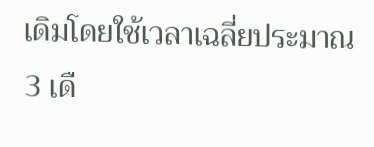เดิมโดยใช้เวลาเฉลี่ยประมาณ 3 เดื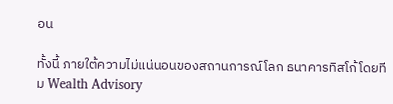อน

ทั้งนี้ ภายใต้ความไม่แน่นอนของสถานการณ์โลก ธนาคารทิสโก้โดยทีม Wealth Advisory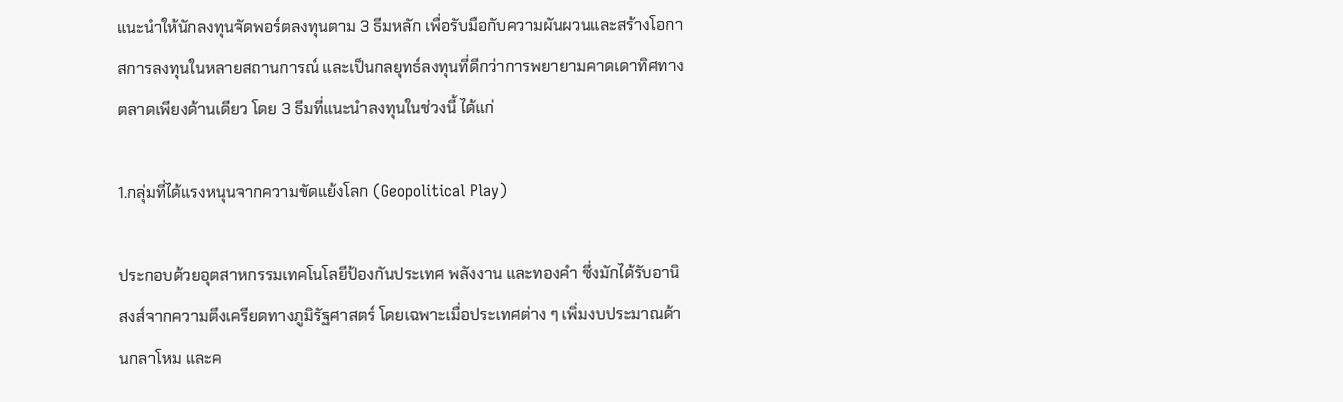แนะนำให้นักลงทุนจัดพอร์ตลงทุนตาม 3 ธีมหลัก เพื่อรับมือกับความผันผวนและสร้างโอกาสการลงทุนในหลายสถานการณ์ และเป็นกลยุทธ์ลงทุนที่ดีกว่าการพยายามคาดเดาทิศทางตลาดเพียงด้านเดียว โดย 3 ธีมที่แนะนำลงทุนในช่วงนี้ ได้แก่

1.กลุ่มที่ได้แรงหนุนจากความขัดแย้งโลก (Geopolitical Play)

ประกอบด้วยอุตสาหกรรมเทคโนโลยีป้องกันประเทศ พลังงาน และทองคำ ซึ่งมักได้รับอานิสงส์จากความตึงเครียดทางภูมิรัฐศาสตร์ โดยเฉพาะเมื่อประเทศต่าง ๆ เพิ่มงบประมาณด้านกลาโหม และค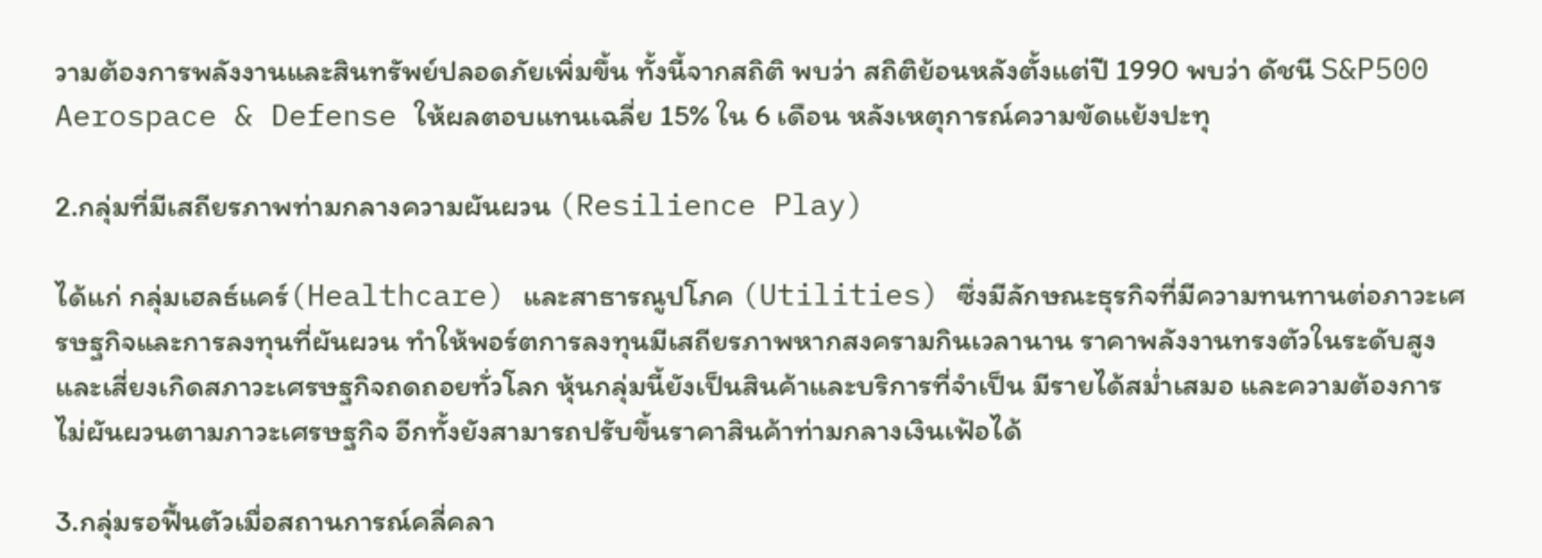วามต้องการพลังงานและสินทรัพย์ปลอดภัยเพิ่มขึ้น ทั้งนี้จากสถิติ พบว่า สถิติย้อนหลังตั้งแต่ปี 1990 พบว่า ดัชนี S&P500 Aerospace & Defense ให้ผลตอบแทนเฉลี่ย 15% ใน 6 เดือน หลังเหตุการณ์ความขัดแย้งปะทุ

2.กลุ่มที่มีเสถียรภาพท่ามกลางความผันผวน (Resilience Play)

ได้แก่ กลุ่มเฮลธ์แคร์(Healthcare) และสาธารณูปโภค (Utilities) ซึ่งมีลักษณะธุรกิจที่มีความทนทานต่อภาวะเศรษฐกิจและการลงทุนที่ผันผวน ทำให้พอร์ตการลงทุนมีเสถียรภาพหากสงครามกินเวลานาน ราคาพลังงานทรงตัวในระดับสูง และเสี่ยงเกิดสภาวะเศรษฐกิจถดถอยทั่วโลก หุ้นกลุ่มนี้ยังเป็นสินค้าและบริการที่จำเป็น มีรายได้สม่ำเสมอ และความต้องการไม่ผันผวนตามภาวะเศรษฐกิจ อีกทั้งยังสามารถปรับขึ้นราคาสินค้าท่ามกลางเงินเฟ้อได้

3.กลุ่มรอฟื้นตัวเมื่อสถานการณ์คลี่คลา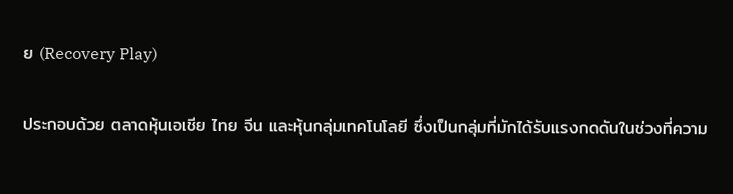ย (Recovery Play)

ประกอบด้วย ตลาดหุ้นเอเชีย ไทย จีน และหุ้นกลุ่มเทคโนโลยี ซึ่งเป็นกลุ่มที่มักได้รับแรงกดดันในช่วงที่ความ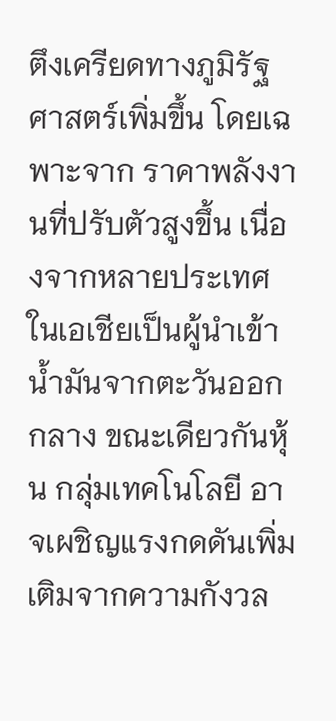ตึงเครียดทางภูมิรัฐศาสตร์เพิ่มขึ้น โดยเฉพาะจาก ราคาพลังงานที่ปรับตัวสูงขึ้น เนื่องจากหลายประเทศในเอเชียเป็นผู้นำเข้าน้ำมันจากตะวันออกกลาง ขณะเดียวกันหุ้น กลุ่มเทคโนโลยี อาจเผชิญแรงกดดันเพิ่มเติมจากความกังวล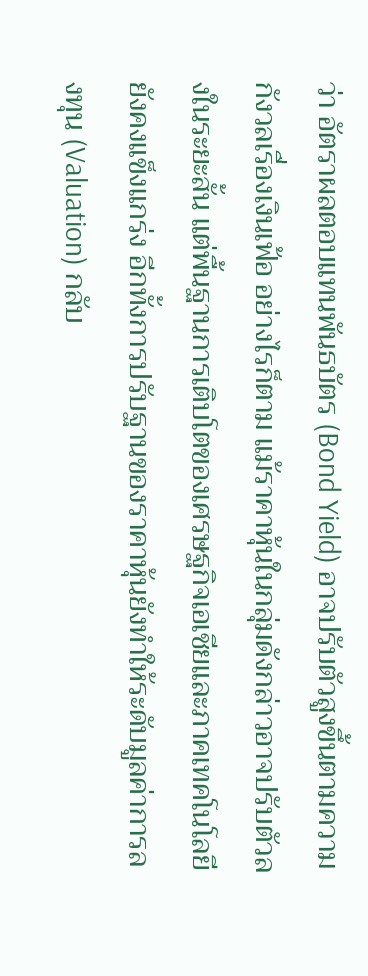ว่า อัตราผลตอบแทนพันธบัตร (Bond Yield) อาจปรับตัวสูงขึ้นตามความกังวลเรื่องเงินเฟ้อ อย่างไรก็ตาม แม้ราคาหุ้นในกลุ่มดังกล่าวอาจปรับตัวลงในระยะสั้น แต่พื้นฐานการเติบโตของเศรษฐกิจเอเชียและภาคเทคโนโลยียังคงแข็งแกร่ง อีกทั้งการปรับฐานของราคาหุ้นยังทำให้ระดับมูลค่าการลงทุน (Valuation) กลับ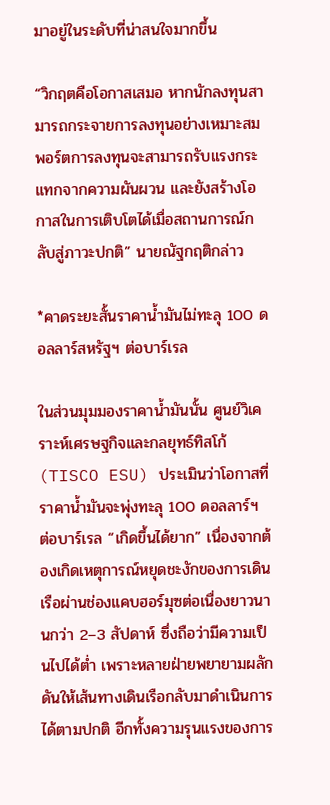มาอยู่ในระดับที่น่าสนใจมากขึ้น

“วิกฤตคือโอกาสเสมอ หากนักลงทุนสามารถกระจายการลงทุนอย่างเหมาะสม พอร์ตการลงทุนจะสามารถรับแรงกระแทกจากความผันผวน และยังสร้างโอกาสในการเติบโตได้เมื่อสถานการณ์กลับสู่ภาวะปกติ” นายณัฐกฤติกล่าว

*คาดระยะสั้นราคาน้ำมันไม่ทะลุ 100 ดอลลาร์สหรัฐฯ ต่อบาร์เรล

ในส่วนมุมมองราคาน้ำมันนั้น ศูนย์วิเคราะห์เศรษฐกิจและกลยุทธ์ทิสโก้ (TISCO ESU) ประเมินว่าโอกาสที่ราคาน้ำมันจะพุ่งทะลุ 100 ดอลลาร์ฯ ต่อบาร์เรล “เกิดขึ้นได้ยาก” เนื่องจากต้องเกิดเหตุการณ์หยุดชะงักของการเดินเรือผ่านช่องแคบฮอร์มุซต่อเนื่องยาวนานกว่า 2–3 สัปดาห์ ซึ่งถือว่ามีความเป็นไปได้ต่ำ เพราะหลายฝ่ายพยายามผลักดันให้เส้นทางเดินเรือกลับมาดำเนินการได้ตามปกติ อีกทั้งความรุนแรงของการ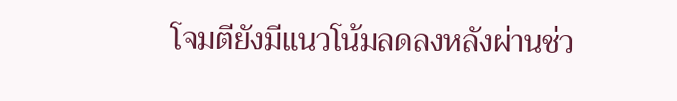โจมตียังมีแนวโน้มลดลงหลังผ่านช่ว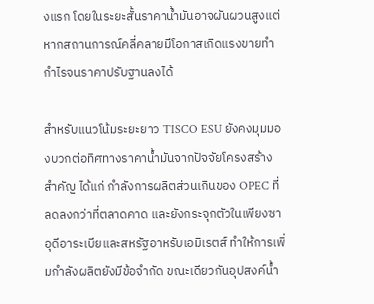งแรก โดยในระยะสั้นราคาน้ำมันอาจผันผวนสูงแต่หากสถานการณ์คลี่คลายมีโอกาสเกิดแรงขายทำกำไรจนราคาปรับฐานลงได้

สำหรับแนวโน้มระยะยาว TISCO ESU ยังคงมุมมองบวกต่อทิศทางราคาน้ำมันจากปัจจัยโครงสร้างสำคัญ ได้แก่ กำลังการผลิตส่วนเกินของ OPEC ที่ลดลงกว่าที่ตลาดคาด และยังกระจุกตัวในเพียงซาอุดีอาระเบียและสหรัฐอาหรับเอมิเรตส์ ทำให้การเพิ่มกำลังผลิตยังมีข้อจำกัด ขณะเดียวกันอุปสงค์น้ำ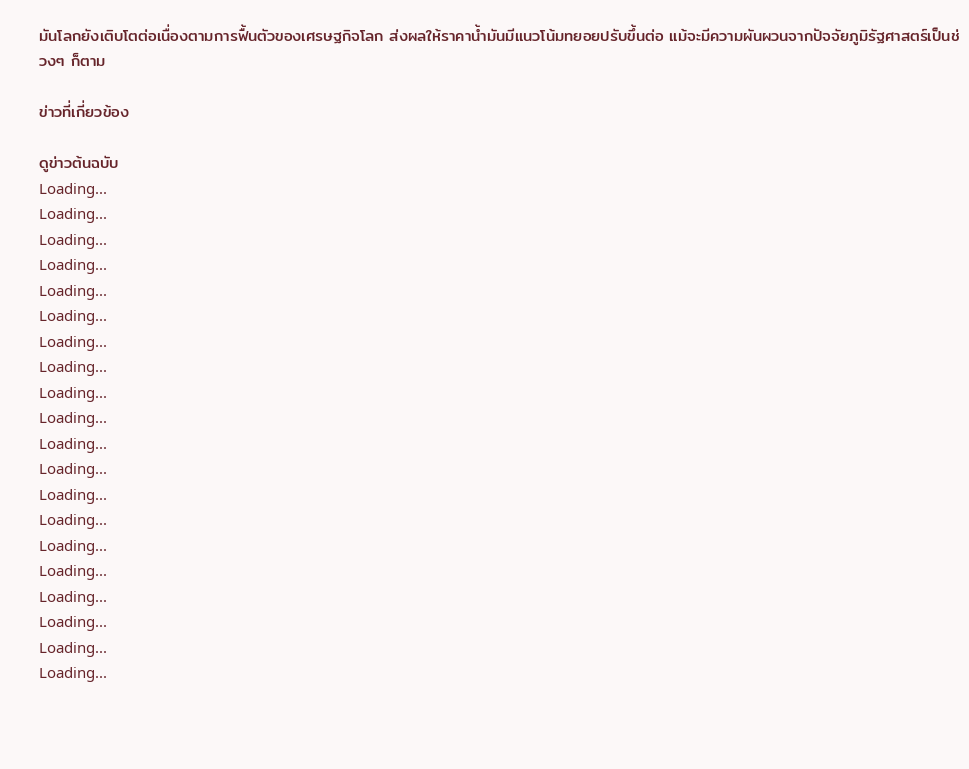มันโลกยังเติบโตต่อเนื่องตามการฟื้นตัวของเศรษฐกิจโลก ส่งผลให้ราคาน้ำมันมีแนวโน้มทยอยปรับขึ้นต่อ แม้จะมีความผันผวนจากปัจจัยภูมิรัฐศาสตร์เป็นช่วงๆ ก็ตาม

ข่าวที่เกี่ยวข้อง

ดูข่าวต้นฉบับ
Loading...
Loading...
Loading...
Loading...
Loading...
Loading...
Loading...
Loading...
Loading...
Loading...
Loading...
Loading...
Loading...
Loading...
Loading...
Loading...
Loading...
Loading...
Loading...
Loading...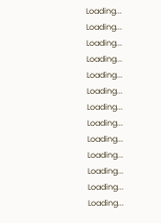Loading...
Loading...
Loading...
Loading...
Loading...
Loading...
Loading...
Loading...
Loading...
Loading...
Loading...
Loading...
Loading...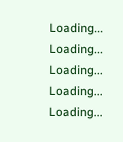Loading...
Loading...
Loading...
Loading...
Loading...